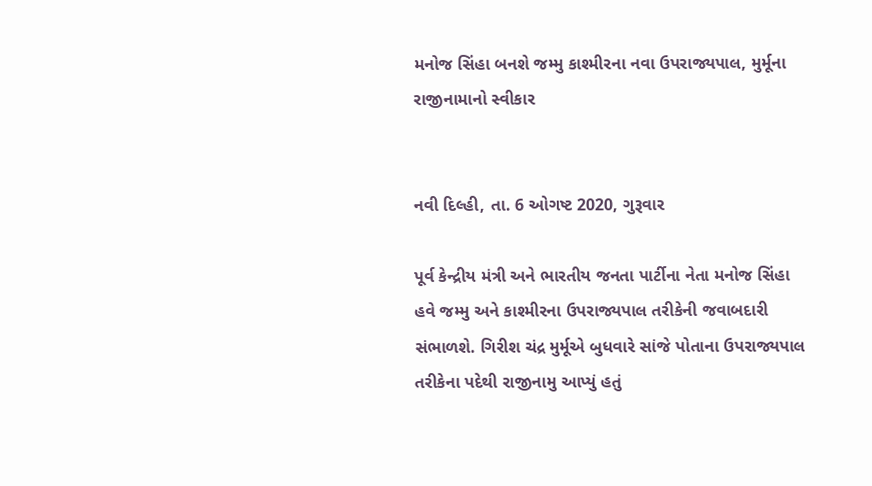મનોજ સિંહા બનશે જમ્મુ કાશ્મીરના નવા ઉપરાજ્યપાલ, મુર્મૂના રાજીનામાનો સ્વીકાર


નવી દિલ્હી, તા. 6 ઓગષ્ટ 2020, ગુરૂવાર

પૂર્વ કેન્દ્રીય મંત્રી અને ભારતીય જનતા પાર્ટીના નેતા મનોજ સિંહા હવે જમ્મુ અને કાશ્મીરના ઉપરાજ્યપાલ તરીકેની જવાબદારી સંભાળશે. ગિરીશ ચંદ્ર મુર્મૂએ બુધવારે સાંજે પોતાના ઉપરાજ્યપાલ તરીકેના પદેથી રાજીનામુ આપ્યું હતું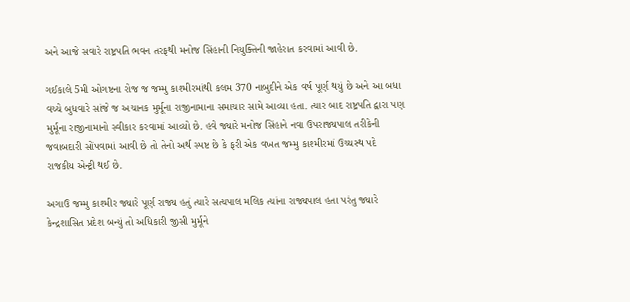અને આજે સવારે રાષ્ટ્રપતિ ભવન તરફથી મનોજ સિંહાની નિયુક્તિની જાહેરાત કરવામાં આવી છે.

ગઈકાલે 5મી ઓગષ્ટના રોજ જ જમ્મુ કાશ્મીરમાંથી કલમ 370 નાબુદીને એક વર્ષ પૂર્ણ થયું છે અને આ બધા વચ્ચે બુધવારે સાંજે જ અચાનક મુર્મૂના રાજીનામાના સમાચાર સામે આવ્યા હતા. ત્યાર બાદ રાષ્ટ્રપતિ દ્વારા પણ મુર્મૂના રાજીનામાનો સ્વીકાર કરવામાં આવ્યો છે. હવે જ્યારે મનોજ સિંહાને નવા ઉપરાજ્યપાલ તરીકેની જવાબદારી સોંપવામાં આવી છે તો તેનો અર્થ સ્પષ્ટ છે કે ફરી એક વખત જમ્મુ કાશ્મીરમાં ઉચ્ચસ્થ પદે રાજકીય એન્ટ્રી થઈ છે.

અગાઉ જમ્મુ કાશ્મીર જ્યારે પૂર્ણ રાજ્ય હતું ત્યારે સત્યપાલ મલિક ત્યાંના રાજ્યપાલ હતા પરંતુ જ્યારે કેન્દ્રશાસિત પ્રદેશ બન્યું તો અધિકારી જીસી મુર્મૂને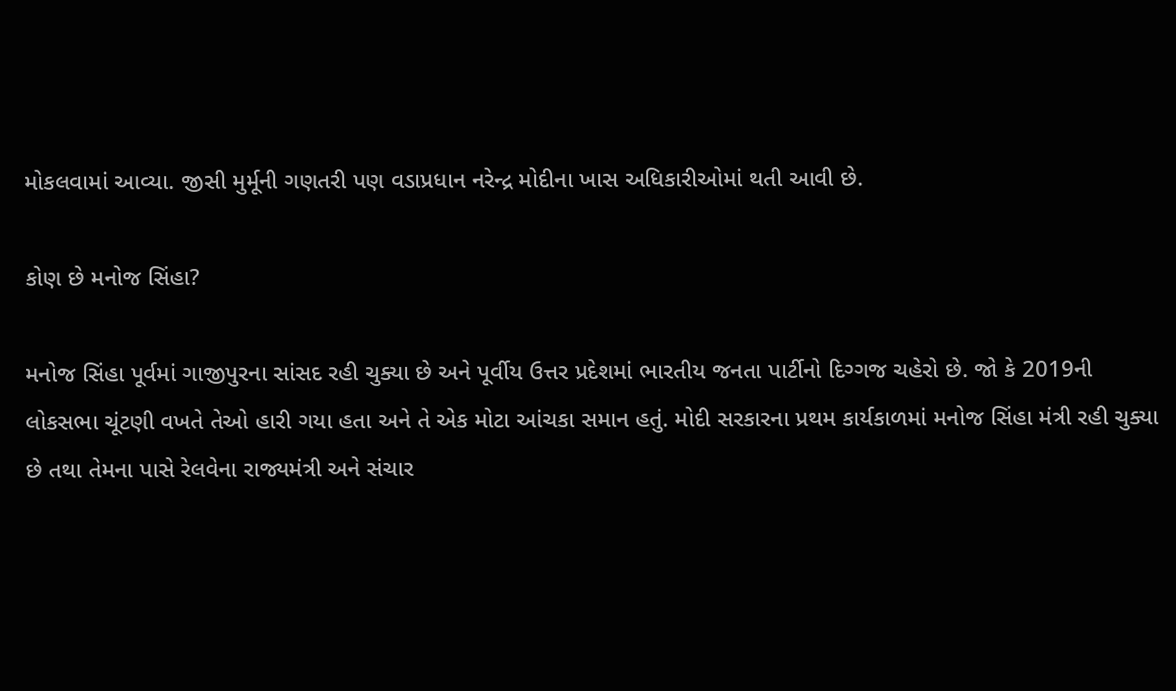મોકલવામાં આવ્યા. જીસી મુર્મૂની ગણતરી પણ વડાપ્રધાન નરેન્દ્ર મોદીના ખાસ અધિકારીઓમાં થતી આવી છે.

કોણ છે મનોજ સિંહા?

મનોજ સિંહા પૂર્વમાં ગાજીપુરના સાંસદ રહી ચુક્યા છે અને પૂર્વીય ઉત્તર પ્રદેશમાં ભારતીય જનતા પાર્ટીનો દિગ્ગજ ચહેરો છે. જો કે 2019ની લોકસભા ચૂંટણી વખતે તેઓ હારી ગયા હતા અને તે એક મોટા આંચકા સમાન હતું. મોદી સરકારના પ્રથમ કાર્યકાળમાં મનોજ સિંહા મંત્રી રહી ચુક્યા છે તથા તેમના પાસે રેલવેના રાજ્યમંત્રી અને સંચાર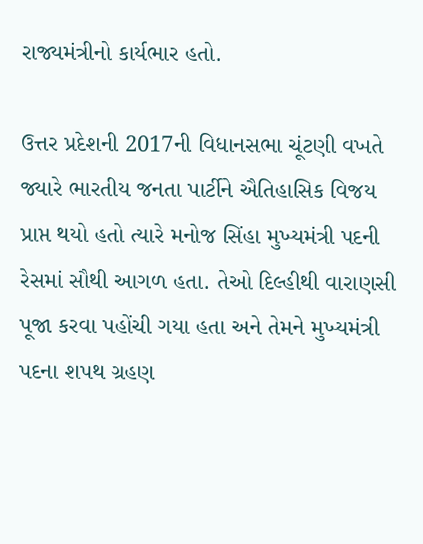રાજ્યમંત્રીનો કાર્યભાર હતો.

ઉત્તર પ્રદેશની 2017ની વિધાનસભા ચૂંટણી વખતે જ્યારે ભારતીય જનતા પાર્ટીને ઐતિહાસિક વિજય પ્રાપ્ત થયો હતો ત્યારે મનોજ સિંહા મુખ્યમંત્રી પદની રેસમાં સૌથી આગળ હતા. તેઓ દિલ્હીથી વારાણસી પૂજા કરવા પહોંચી ગયા હતા અને તેમને મુખ્યમંત્રી પદના શપથ ગ્રહણ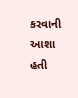કરવાની આશા હતી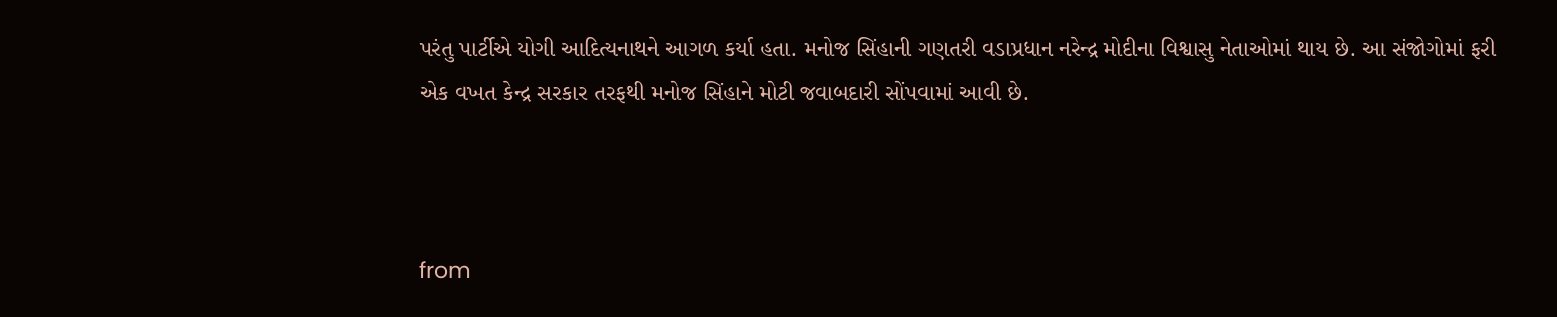પરંતુ પાર્ટીએ યોગી આદિત્યનાથને આગળ કર્યા હતા. મનોજ સિંહાની ગણતરી વડાપ્રધાન નરેન્દ્ર મોદીના વિશ્વાસુ નેતાઓમાં થાય છે. આ સંજોગોમાં ફરી એક વખત કેન્દ્ર સરકાર તરફથી મનોજ સિંહાને મોટી જવાબદારી સોંપવામાં આવી છે.



from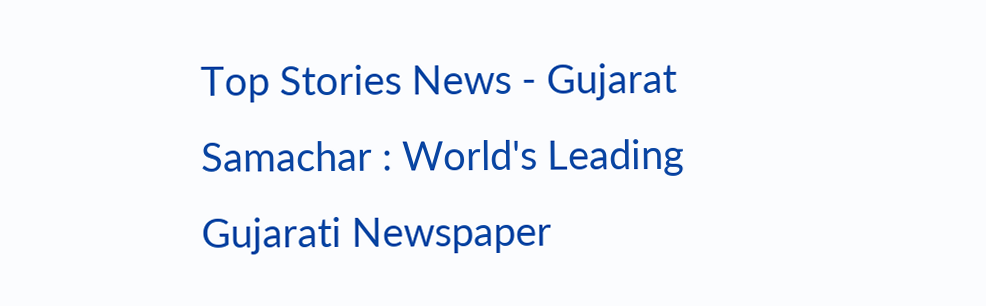Top Stories News - Gujarat Samachar : World's Leading Gujarati Newspaper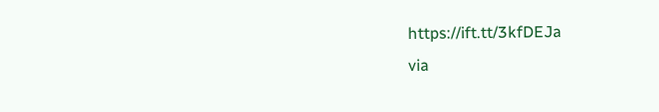https://ift.tt/3kfDEJa
via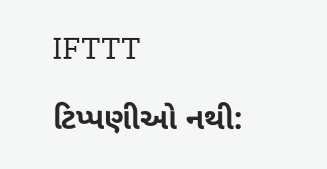IFTTT

ટિપ્પણીઓ નથી: